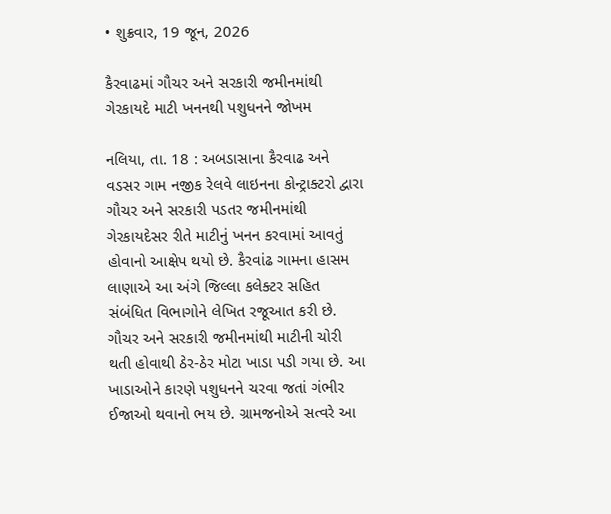• શુક્રવાર, 19 જૂન, 2026

કૈરવાઢમાં ગૌચર અને સરકારી જમીનમાંથી ગેરકાયદે માટી ખનનથી પશુધનને જોખમ

નલિયા, તા. 18 : અબડાસાના કૈરવાઢ અને વડસર ગામ નજીક રેલવે લાઇનના કોન્ટ્રાક્ટરો દ્વારા ગૌચર અને સરકારી પડતર જમીનમાંથી ગેરકાયદેસર રીતે માટીનું ખનન કરવામાં આવતું હોવાનો આક્ષેપ થયો છે. કૈરવાંઢ ગામના હાસમ લાણાએ આ અંગે જિલ્લા કલેક્ટર સહિત સંબંધિત વિભાગોને લેખિત રજૂઆત કરી છે. ગૌચર અને સરકારી જમીનમાંથી માટીની ચોરી થતી હોવાથી ઠેર-ઠેર મોટા ખાડા પડી ગયા છે. આ ખાડાઓને કારણે પશુધનને ચરવા જતાં ગંભીર ઈજાઓ થવાનો ભય છે. ગ્રામજનોએ સત્વરે આ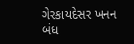ગેરકાયદેસર ખનન બંધ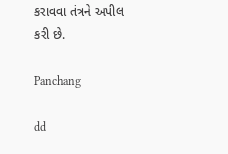કરાવવા તંત્રને અપીલ કરી છે.

Panchang

dd